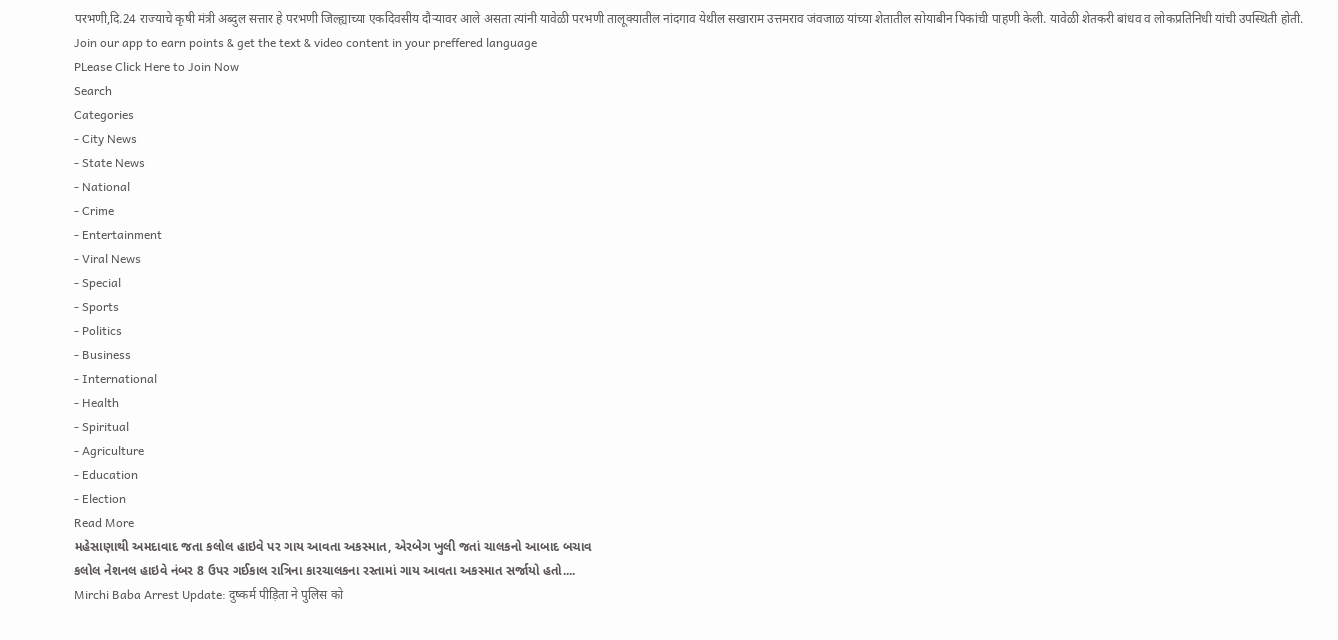परभणी,दि.24 राज्याचे कृषी मंत्री अब्दुल सत्तार हे परभणी जिल्ह्याच्या एकदिवसीय दौऱ्यावर आले असता त्यांनी यावेळी परभणी तालूक्यातील नांदगाव येथील सखाराम उत्तमराव जंवजाळ यांच्या शेतातील सोयाबीन पिकांची पाहणी केली. यावेळी शेतकरी बांधव व लोकप्रतिनिधी यांची उपस्थिती होती.
Join our app to earn points & get the text & video content in your preffered language
PLease Click Here to Join Now
Search
Categories
- City News
- State News
- National
- Crime
- Entertainment
- Viral News
- Special
- Sports
- Politics
- Business
- International
- Health
- Spiritual
- Agriculture
- Education
- Election
Read More
મહેસાણાથી અમદાવાદ જતા કલોલ હાઇવે પર ગાય આવતા અકસ્માત, એરબેગ ખુલી જતાં ચાલકનો આબાદ બચાવ
કલોલ નેશનલ હાઇવે નંબર 8 ઉપર ગઈકાલ રાત્રિના કારચાલકના રસ્તામાં ગાય આવતા અકસ્માત સર્જાયો હતો....
Mirchi Baba Arrest Update: दुष्कर्म पीड़िता ने पुलिस को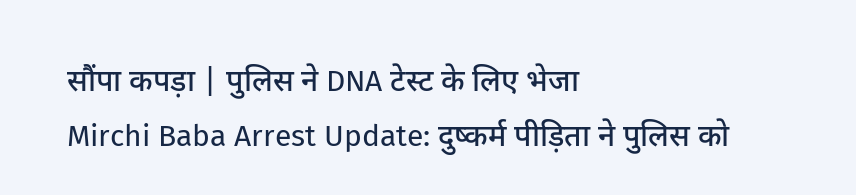सौंपा कपड़ा | पुलिस ने DNA टेस्ट के लिए भेजा
Mirchi Baba Arrest Update: दुष्कर्म पीड़िता ने पुलिस को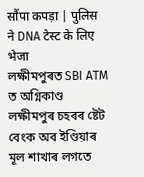सौंपा कपड़ा | पुलिस ने DNA टेस्ट के लिए भेजा
লক্ষীমপুৰত SBI ATM ত অগ্নিকাণ্ড
লক্ষীমপুৰ চহৰৰ ষ্টেট বেংক অব ইণ্ডিয়াৰ মূল শাখাৰ লগতে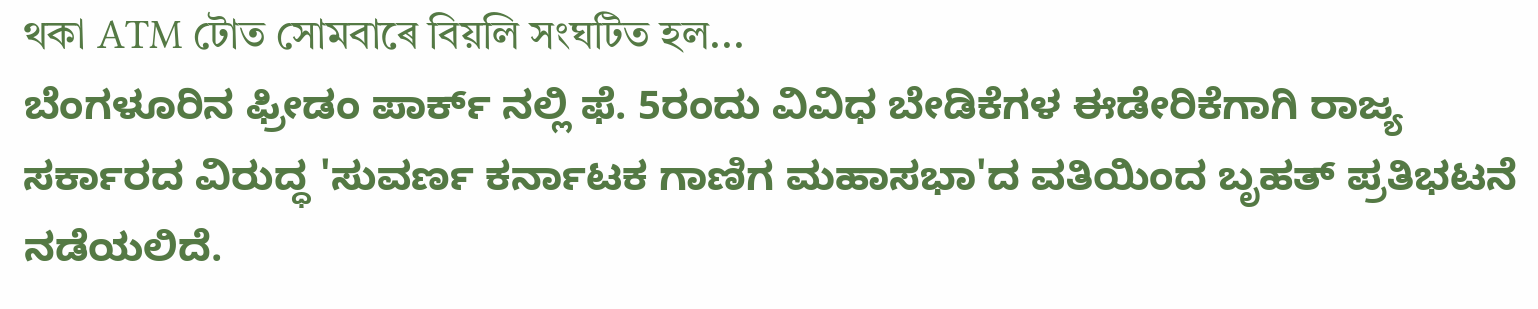থকা ATM টোত সোমবাৰে বিয়লি সংঘটিত হল...
ಬೆಂಗಳೂರಿನ ಫ್ರೀಡಂ ಪಾರ್ಕ್ ನಲ್ಲಿ ಫೆ. 5ರಂದು ವಿವಿಧ ಬೇಡಿಕೆಗಳ ಈಡೇರಿಕೆಗಾಗಿ ರಾಜ್ಯ ಸರ್ಕಾರದ ವಿರುದ್ಧ 'ಸುವರ್ಣ ಕರ್ನಾಟಕ ಗಾಣಿಗ ಮಹಾಸಭಾ'ದ ವತಿಯಿಂದ ಬೃಹತ್ ಪ್ರತಿಭಟನೆ ನಡೆಯಲಿದೆ.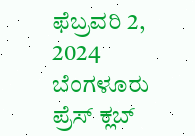ಫೆಬ್ರವರಿ 2, 2024
ಬೆಂಗಳೂರು ಪ್ರೆಸ್ ಕ್ಲಬ್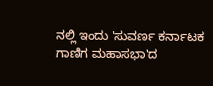ನಲ್ಲಿ ಇಂದು 'ಸುವರ್ಣ ಕರ್ನಾಟಕ ಗಾಣಿಗ ಮಹಾಸಭಾ'ದ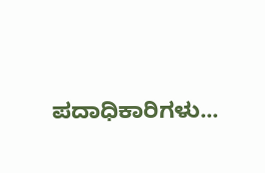ಪದಾಧಿಕಾರಿಗಳು...